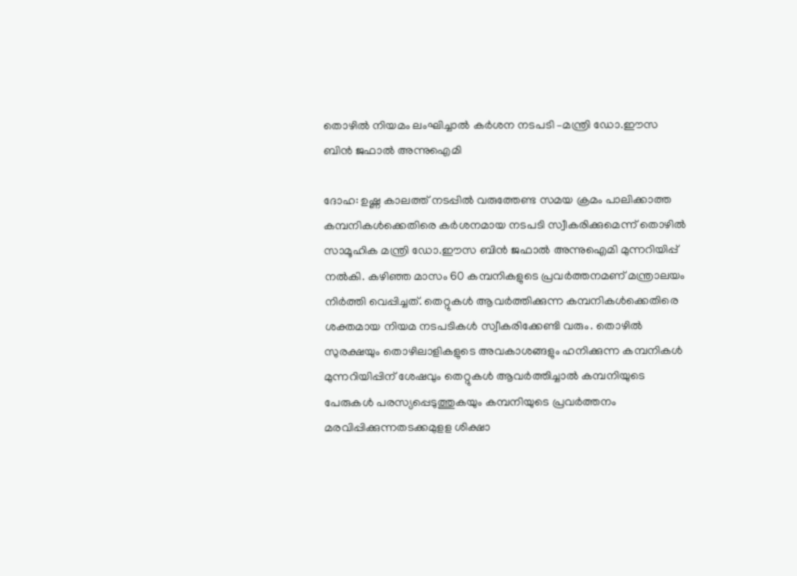തൊഴില്‍ നിയമം ലംഘിച്ചാല്‍ കര്‍ശന നടപടി –മന്ത്രി ഡോ.ഈസ ബിന്‍ ജഫാല്‍ അന്നുഐമി

ദോഹ: ഉഷ്ണ കാലത്ത് നടപ്പില്‍ വരുത്തേണ്ട സമയ ക്രമം പാലിക്കാത്ത കമ്പനികള്‍ക്കെതിരെ കര്‍ശനമായ നടപടി സ്വീകരിക്കുമെന്ന് തൊഴില്‍ സാമൂഹിക മന്ത്രി ഡോ.ഈസ ബിന്‍ ജഫാല്‍ അന്നുഐമി മുന്നറിയിപ്പ് നല്‍കി. കഴിഞ്ഞ മാസം 60 കമ്പനികളുടെ പ്രവര്‍ത്തനമണ് മന്ത്രാലയം നിര്‍ത്തി വെപ്പിച്ചത്. തെറ്റുകള്‍ ആവര്‍ത്തിക്കുന്ന കമ്പനികള്‍ക്കെതിരെ ശക്തമായ നിയമ നടപടികള്‍ സ്വീകരിക്കേണ്ടി വരും. തൊഴില്‍ സുരക്ഷയും തൊഴിലാളികളുടെ അവകാശങ്ങളും ഹനിക്കുന്ന കമ്പനികള്‍ മുന്നറിയിപ്പിന് ശേഷവും തെറ്റുകള്‍ ആവര്‍ത്തിച്ചാല്‍ കമ്പനിയുടെ പേരുകള്‍ പരസ്യപ്പെടുത്തുകയും കമ്പനിയുടെ പ്രവര്‍ത്തനം മരവിപ്പിക്കുന്നതടക്കമുളള ശിക്ഷാ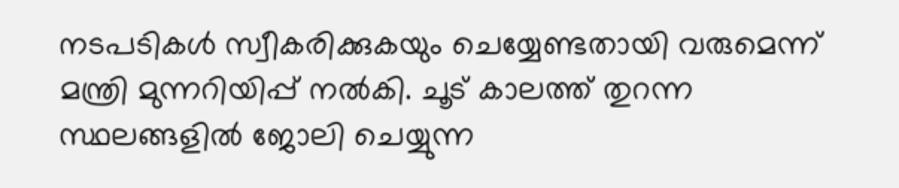നടപടികള്‍ സ്വീകരിക്കുകയും ചെയ്യേണ്ടതായി വരുമെന്ന് മന്ത്രി മുന്നറിയിപ്പ് നല്‍കി. ചൂട് കാലത്ത് തുറന്ന സ്ഥലങ്ങളില്‍ ജോലി ചെയ്യുന്ന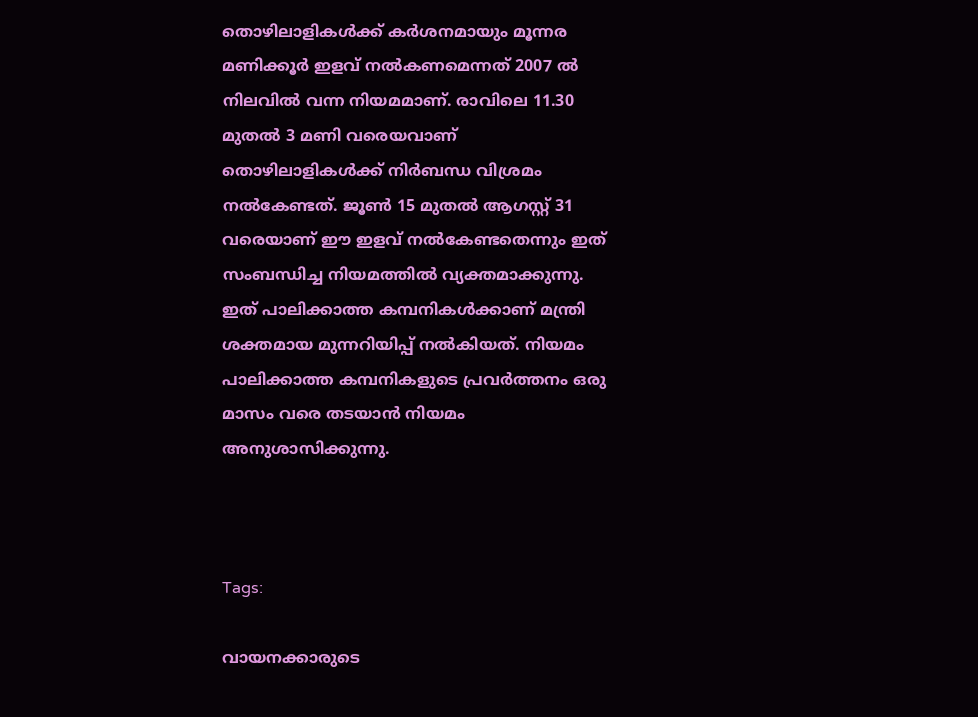തൊഴിലാളികള്‍ക്ക് കര്‍ശനമായും മൂന്നര മണിക്കൂര്‍ ഇളവ് നല്‍കണമെന്നത് 2007 ല്‍ നിലവില്‍ വന്ന നിയമമാണ്. രാവിലെ 11.30 മുതല്‍ 3 മണി വരെയവാണ് തൊഴിലാളികള്‍ക്ക് നിര്‍ബന്ധ വിശ്രമം നല്‍കേണ്ടത്. ജൂണ്‍ 15 മുതല്‍ ആഗസ്റ്റ് 31 വരെയാണ് ഈ ഇളവ് നല്‍കേണ്ടതെന്നും ഇത് സംബന്ധിച്ച നിയമത്തില്‍ വ്യക്തമാക്കുന്നു. ഇത് പാലിക്കാത്ത കമ്പനികള്‍ക്കാണ് മന്ത്രി ശക്തമായ മുന്നറിയിപ്പ് നല്‍കിയത്. നിയമം പാലിക്കാത്ത കമ്പനികളുടെ പ്രവര്‍ത്തനം ഒരു  മാസം വരെ തടയാന്‍ നിയമം അനുശാസിക്കുന്നു.



Tags:

വായനക്കാരുടെ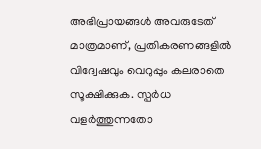അഭിപ്രായങ്ങള്‍ അവരുടേത് മാത്രമാണ്, പ്രതികരണങ്ങളിൽ വിദ്വേഷവും വെറുപ്പും കലരാതെ സൂക്ഷിക്കുക. സ്പർധ വളർത്തുന്നതോ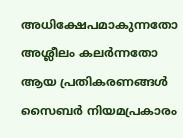അധിക്ഷേപമാകുന്നതോ അശ്ലീലം കലർന്നതോ ആയ പ്രതികരണങ്ങൾ സൈബർ നിയമപ്രകാരം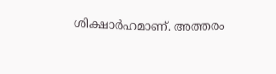ശിക്ഷാർഹമാണ്. അത്തരം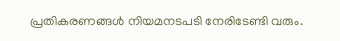പ്രതികരണങ്ങൾ നിയമനടപടി നേരിടേണ്ടി വരും.